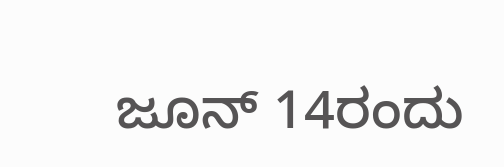ಜೂನ್‌ 14ರಂದು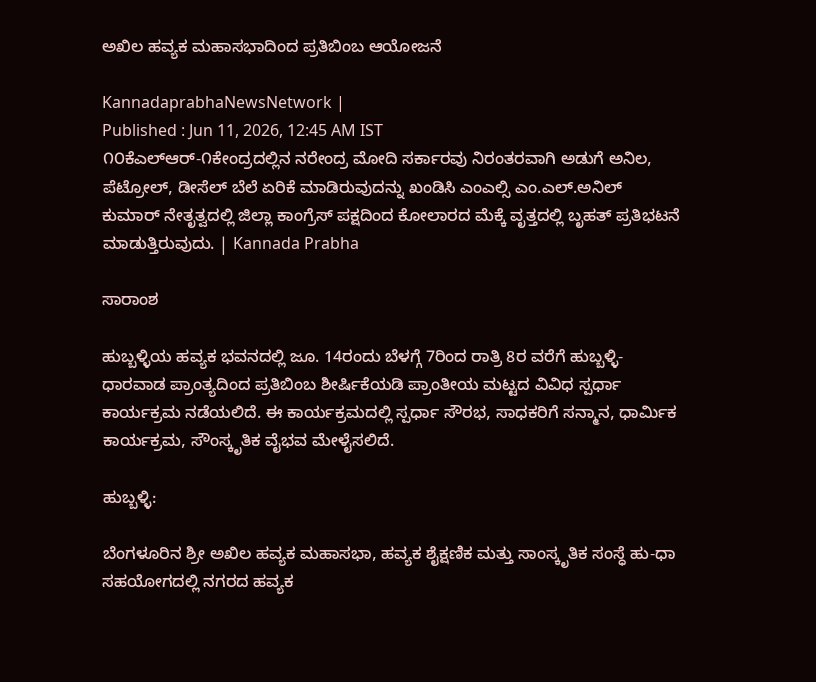ಅಖಿಲ ಹವ್ಯಕ ಮಹಾಸಭಾದಿಂದ ಪ್ರತಿಬಿಂಬ ಆಯೋಜನೆ

KannadaprabhaNewsNetwork |
Published : Jun 11, 2026, 12:45 AM IST
೧೦ಕೆಎಲ್‌ಆರ್-೧ಕೇಂದ್ರದಲ್ಲಿನ ನರೇಂದ್ರ ಮೋದಿ ಸರ್ಕಾರವು ನಿರಂತರವಾಗಿ ಅಡುಗೆ ಅನಿಲ, ಪೆಟ್ರೋಲ್, ಡೀಸೆಲ್ ಬೆಲೆ ಏರಿಕೆ ಮಾಡಿರುವುದನ್ನು ಖಂಡಿಸಿ ಎಂಎಲ್ಸಿ ಎಂ.ಎಲ್.ಅನಿಲ್ ಕುಮಾರ್ ನೇತೃತ್ವದಲ್ಲಿ ಜಿಲ್ಲಾ ಕಾಂಗ್ರೆಸ್ ಪಕ್ಷದಿಂದ ಕೋಲಾರದ ಮೆಕ್ಕೆ ವೃತ್ತದಲ್ಲಿ ಬೃಹತ್ ಪ್ರತಿಭಟನೆ ಮಾಡುತ್ತಿರುವುದು. | Kannada Prabha

ಸಾರಾಂಶ

ಹುಬ್ಬಳ್ಳಿಯ ಹವ್ಯಕ ಭವನದಲ್ಲಿ ಜೂ. 14ರಂದು ಬೆಳಗ್ಗೆ 7ರಿಂದ ರಾತ್ರಿ 8ರ ವರೆಗೆ ಹುಬ್ಬಳ್ಳಿ-ಧಾರವಾಡ ಪ್ರಾಂತ್ಯದಿಂದ ಪ್ರತಿಬಿಂಬ ಶೀರ್ಷಿಕೆಯಡಿ ಪ್ರಾಂತೀಯ ಮಟ್ಟದ ವಿವಿಧ ಸ್ಪರ್ಧಾ ಕಾರ್ಯಕ್ರಮ ನಡೆಯಲಿದೆ. ಈ ಕಾರ್ಯಕ್ರಮದಲ್ಲಿ ಸ್ಪರ್ಧಾ ಸೌರಭ, ಸಾಧಕರಿಗೆ ಸನ್ಮಾನ, ಧಾರ್ಮಿಕ ಕಾರ್ಯಕ್ರಮ, ಸೌಂಸ್ಕೃತಿಕ ವೈಭವ ಮೇಳೈಸಲಿದೆ.

ಹುಬ್ಬಳ್ಳಿ:

ಬೆಂಗಳೂರಿನ ಶ್ರೀ ಅಖಿಲ ಹವ್ಯಕ ಮಹಾಸಭಾ, ಹವ್ಯಕ ಶೈಕ್ಷಣಿಕ ಮತ್ತು ಸಾಂಸ್ಕೃತಿಕ ಸಂಸ್ಧೆ ಹು-ಧಾ ಸಹಯೋಗದಲ್ಲಿ ನಗರದ ಹವ್ಯಕ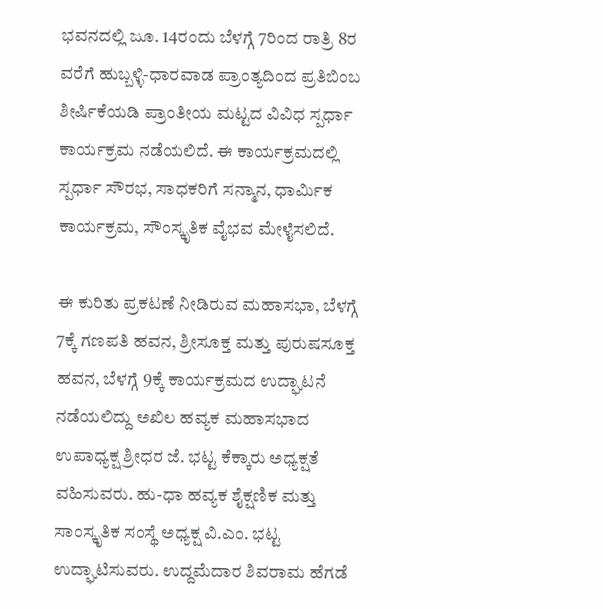ಭವನದಲ್ಲಿ ಜೂ. 14ರಂದು ಬೆಳಗ್ಗೆ 7ರಿಂದ ರಾತ್ರಿ 8ರ ವರೆಗೆ ಹುಬ್ಬಳ್ಳಿ-ಧಾರವಾಡ ಪ್ರಾಂತ್ಯದಿಂದ ಪ್ರತಿಬಿಂಬ ಶೀರ್ಷಿಕೆಯಡಿ ಪ್ರಾಂತೀಯ ಮಟ್ಟದ ವಿವಿಧ ಸ್ಪರ್ಧಾ ಕಾರ್ಯಕ್ರಮ ನಡೆಯಲಿದೆ. ಈ ಕಾರ್ಯಕ್ರಮದಲ್ಲಿ ಸ್ಪರ್ಧಾ ಸೌರಭ, ಸಾಧಕರಿಗೆ ಸನ್ಮಾನ, ಧಾರ್ಮಿಕ ಕಾರ್ಯಕ್ರಮ, ಸೌಂಸ್ಕೃತಿಕ ವೈಭವ ಮೇಳೈಸಲಿದೆ.

ಈ ಕುರಿತು ಪ್ರಕಟಣೆ ನೀಡಿರುವ ಮಹಾಸಭಾ, ಬೆಳಗ್ಗೆ 7ಕ್ಕೆ ಗಣಪತಿ ಹವನ, ಶ್ರೀಸೂಕ್ತ ಮತ್ತು ಪುರುಷಸೂಕ್ತ ಹವನ, ಬೆಳಗ್ಗೆ 9ಕ್ಕೆ ಕಾರ್ಯಕ್ರಮದ ಉದ್ಘಾಟನೆ ನಡೆಯಲಿದ್ದು ಅಖಿಲ ಹವ್ಯಕ ಮಹಾಸಭಾದ ಉಪಾಧ್ಯಕ್ಷ ಶ್ರೀಧರ ಜೆ. ಭಟ್ಟ ಕೆಕ್ಕಾರು ಅಧ್ಯಕ್ಷತೆ ವಹಿಸುವರು. ಹು-ಧಾ ಹವ್ಯಕ ಶೈಕ್ಷಣಿಕ ಮತ್ತು ಸಾಂಸ್ಕೃತಿಕ ಸಂಸ್ಥೆ ಅಧ್ಯಕ್ಷ ವಿ.ಎಂ. ಭಟ್ಟ ಉದ್ಘಾಟಿಸುವರು. ಉದ್ದಮೆದಾರ ಶಿವರಾಮ ಹೆಗಡೆ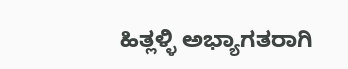ಹಿತ್ಲಳ್ಳಿ ಅಭ್ಯಾಗತರಾಗಿ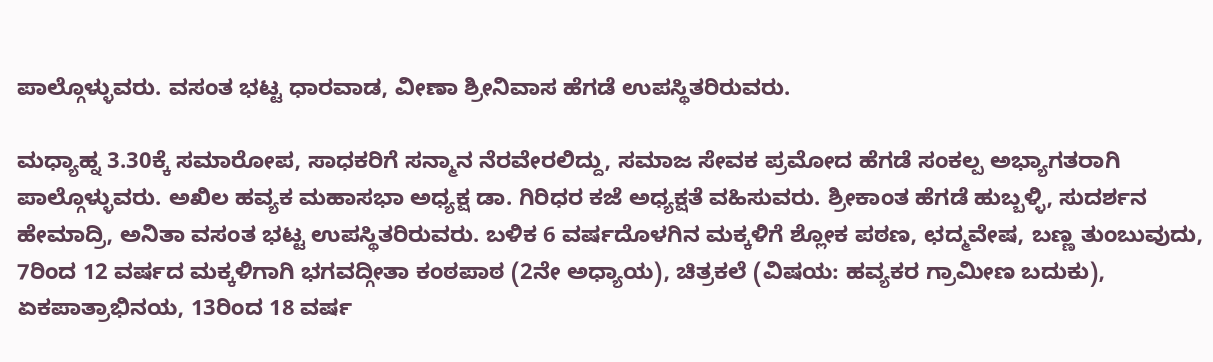ಪಾಲ್ಗೊಳ್ಳುವರು. ವಸಂತ ಭಟ್ಟ ಧಾರವಾಡ, ವೀಣಾ ಶ್ರೀನಿವಾಸ ಹೆಗಡೆ ಉಪಸ್ಥಿತರಿರುವರು.

ಮಧ್ಯಾಹ್ನ 3.30ಕ್ಕೆ ಸಮಾರೋಪ, ಸಾಧಕರಿಗೆ ಸನ್ಮಾನ ನೆರವೇರಲಿದ್ದು, ಸಮಾಜ ಸೇವಕ ಪ್ರಮೋದ ಹೆಗಡೆ ಸಂಕಲ್ಪ ಅಭ್ಯಾಗತರಾಗಿ ಪಾಲ್ಗೊಳ್ಳುವರು. ಅಖಿಲ ಹವ್ಯಕ ಮಹಾಸಭಾ ಅಧ್ಯಕ್ಷ ಡಾ. ಗಿರಿಧರ ಕಜೆ ಅಧ್ಯಕ್ಷತೆ ವಹಿಸುವರು. ಶ್ರೀಕಾಂತ ಹೆಗಡೆ ಹುಬ್ಬಳ್ಳಿ, ಸುದರ್ಶನ ಹೇಮಾದ್ರಿ, ಅನಿತಾ ವಸಂತ ಭಟ್ಟ ಉಪಸ್ಥಿತರಿರುವರು. ಬಳಿಕ 6 ವರ್ಷದೊಳಗಿನ ಮಕ್ಕಳಿಗೆ ಶ್ಲೋಕ ಪಠಣ, ಛದ್ಮವೇಷ, ಬಣ್ಣ ತುಂಬುವುದು, 7ರಿಂದ 12 ವರ್ಷದ ಮಕ್ಕಳಿಗಾಗಿ ಭಗವದ್ಗೀತಾ ಕಂಠಪಾಠ (2ನೇ ಅಧ್ಯಾಯ), ಚಿತ್ರಕಲೆ (ವಿಷಯ: ಹವ್ಯಕರ ಗ್ರಾಮೀಣ ಬದುಕು), ಏಕಪಾತ್ರಾಭಿನಯ, 13ರಿಂದ 18 ವರ್ಷ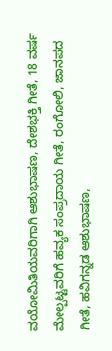ವಯೋಮಿತಿಯವರಿಗಾಗಿ ಆಶುಭಾಷಣ, ದೇಶಭಕ್ತಿ ಗೀತೆ, 18 ವರ್ಷ ಮೇಲ್ಪಟ್ಟವರಿಗೆ ಹವ್ಯಕ ಸಂಪ್ರದಾಯ ಗೀತೆ, ರಂಗೋಲಿ, ಜಾನಪದ ಗೀತೆ, ಹವಿಗನ್ನಡ ಆಶುಭಾಷಣ,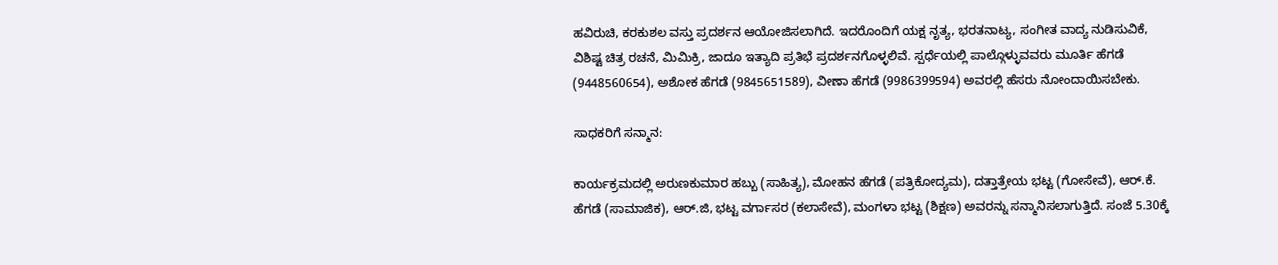ಹವಿರುಚಿ, ಕರಕುಶಲ ವಸ್ತು ಪ್ರದರ್ಶನ ಆಯೋಜಿಸಲಾಗಿದೆ. ಇದರೊಂದಿಗೆ ಯಕ್ಷ ನೃತ್ಯ, ಭರತನಾಟ್ಯ, ಸಂಗೀತ ವಾದ್ಯ ನುಡಿಸುವಿಕೆ, ವಿಶಿಷ್ಟ ಚಿತ್ರ ರಚನೆ, ಮಿಮಿಕ್ರಿ, ಜಾದೂ ಇತ್ಯಾದಿ ಪ್ರತಿಭೆ ಪ್ರದರ್ಶನಗೊಳ್ಳಲಿವೆ. ಸ್ಪರ್ಧೆಯಲ್ಲಿ ಪಾಲ್ಗೊಳ್ಳುವವರು ಮೂರ್ತಿ ಹೆಗಡೆ (9448560654), ಅಶೋಕ ಹೆಗಡೆ (9845651589), ವೀಣಾ ಹೆಗಡೆ (9986399594) ಅವರಲ್ಲಿ ಹೆಸರು ನೋಂದಾಯಿಸಬೇಕು.

ಸಾಧಕರಿಗೆ ಸನ್ಮಾನ:

ಕಾರ್ಯಕ್ರಮದಲ್ಲಿ ಅರುಣಕುಮಾರ ಹಬ್ಬು (ಸಾಹಿತ್ಯ), ಮೋಹನ ಹೆಗಡೆ (ಪತ್ರಿಕೋದ್ಯಮ), ದತ್ತಾತ್ರೇಯ ಭಟ್ಟ (ಗೋಸೇವೆ), ಆರ್‌.ಕೆ. ಹೆಗಡೆ (ಸಾಮಾಜಿಕ), ಆರ್‌.ಜಿ, ಭಟ್ಟ ವರ್ಗಾಸರ (ಕಲಾಸೇವೆ), ಮಂಗಳಾ ಭಟ್ಟ (ಶಿಕ್ಷಣ) ಅವರನ್ನು ಸನ್ಮಾನಿಸಲಾಗುತ್ತಿದೆ. ಸಂಜೆ 5.30ಕ್ಕೆ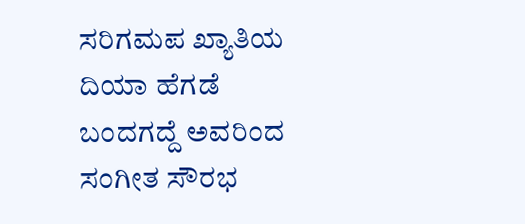ಸರಿಗಮಪ ಖ್ಯಾತಿಯ ದಿಯಾ ಹೆಗಡೆ ಬಂದಗದ್ದೆ ಅವರಿಂದ ಸಂಗೀತ ಸೌರಭ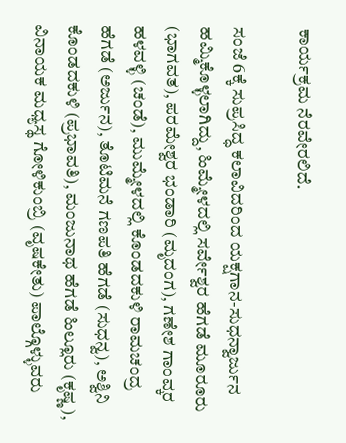ಕಾರ್ಯಕ್ರಮ ನೆರವೇರಲಿದೆ.

ಸಂಜೆ 6ಕ್ಕೆ ಸುಪ್ರಸಿದ್ಧ ಕಲಾವಿದರಿಂದ ಯಕ್ಷಗಾನ-ಸುಧನ್ವಾರ್ಜುನ ಹಮ್ಮಿಕೊಳ್ಳಲಾಗಿದ್ದು, ಹಿಮ್ಮೇಳದಲ್ಲಿ ಸರ್ವೇಶ್ವರ ಹೆಗಡೆ ಮೂರೂರು (ಭಾಗವತ), ಪರಮೇಶ್ವರ ಭಂಡಾರಿ (ಮೃದಂಗ), ಗಣೇಶ ಗಾಂವ್ಕರ ಹಳವಳ್ಳಿ (ಚಂಡೆ), ಮುಮ್ಮೇಳದಲ್ಲಿ ಕೊಂಡದಕುಳಿ ರಾಮಚಂದ್ರ ಹೆಗಡೆ (ಅರ್ಜುನ), ತೊಟಿಮನೆ ಗಣಪತಿ ಹೆಗಡೆ (ಸುಧನ್ವ), ಅಶ್ವಿನಿ ಕೊಂಡದಕುಳಿ (ಪ್ರಭಾವತಿ), ಮಂಜುನಾಥ ಹೆಗಡೆ ಹಿಲ್ಲೂರು (ಕೃಷ್ಣ), ವಿನಾಯಕ ಮಧ್ಯಸ್ಥ ಗೋಳಿಕುಂಬ್ರಿ (ವೃಷಕೇತು) ಪಾಲ್ಗೊಳ್ಳುವರು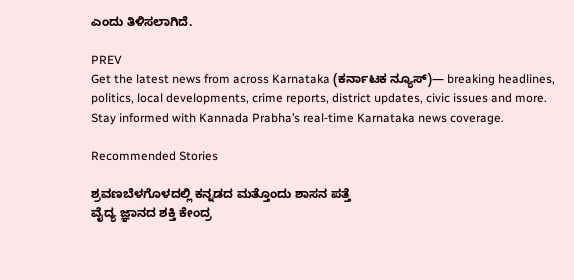ಎಂದು ತಿಳಿಸಲಾಗಿದೆ.

PREV
Get the latest news from across Karnataka (ಕರ್ನಾಟಕ ನ್ಯೂಸ್)— breaking headlines, politics, local developments, crime reports, district updates, civic issues and more. Stay informed with Kannada Prabha’s real‑time Karnataka news coverage.

Recommended Stories

ಶ್ರವಣಬೆಳಗೊಳದಲ್ಲಿ ಕನ್ನಡದ ಮತ್ತೊಂದು ಶಾಸನ ಪತ್ತೆ
ವೈದ್ಯ ಜ್ಞಾನದ ಶಕ್ತಿ ಕೇಂದ್ರ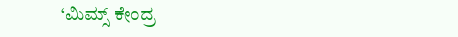‘ಮಿಮ್ಸ್ ಕೇಂದ್ರ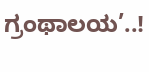ಗ್ರಂಥಾಲಯ’..!